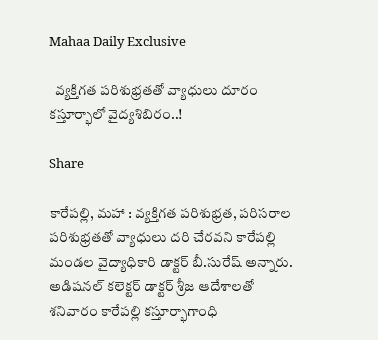Mahaa Daily Exclusive

  వ్యక్తిగత పరిశుభ్రతతో వ్యాధులు దూరం కస్తూర్భాలో వైద్యశిబిరం..!

Share

కారేపల్లి, మహా : వ్యక్తిగత పరిశుభ్రత, పరిసరాల పరిశుభ్రతతో వ్యాధులు దరి చేరవని కారేపల్లి మండల వైద్యాధికారి డాక్టర్‌ బీ.సురేష్‌ అన్నారు. అడిషనల్‌ కలెక్టర్‌ డాక్టర్‌ శ్రీజ ఆదేశాలతో శనివారం కారేపల్లి కస్తూర్భాగాంధి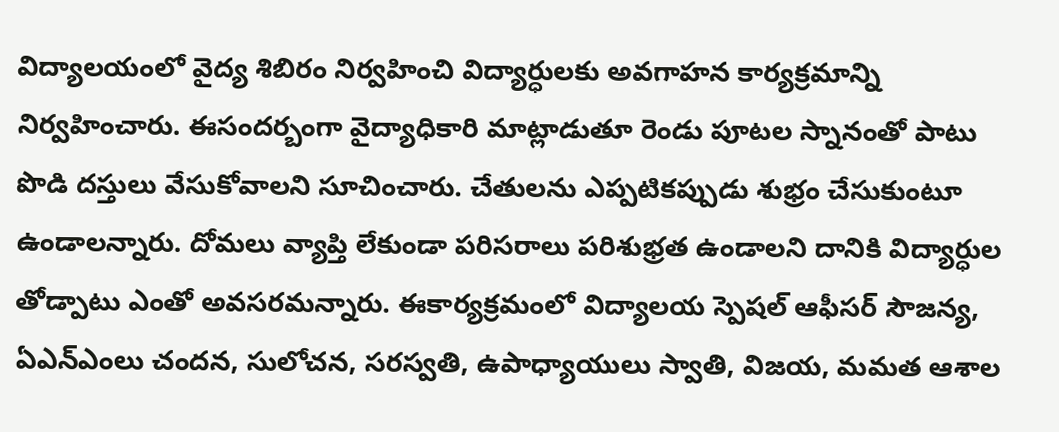విద్యాలయంలో వైద్య శిబిరం నిర్వహించి విద్యార్ధులకు అవగాహన కార్యక్రమాన్ని నిర్వహించారు. ఈసందర్బంగా వైద్యాధికారి మాట్లాడుతూ రెండు పూటల స్నానంతో పాటు పొడి దస్తులు వేసుకోవాలని సూచించారు. చేతులను ఎప్పటికప్పుడు శుభ్రం చేసుకుంటూ ఉండాలన్నారు. దోమలు వ్యాప్తి లేకుండా పరిసరాలు పరిశుభ్రత ఉండాలని దానికి విద్యార్ధుల తోడ్పాటు ఎంతో అవసరమన్నారు. ఈకార్యక్రమంలో విద్యాలయ స్పెషల్‌ ఆఫీసర్‌ సౌజన్య, ఏఎన్‌ఎంలు చందన, సులోచన, సరస్వతి, ఉపాధ్యాయులు స్వాతి, విజయ, మమత ఆశాల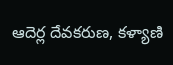ఆదెర్ల దేవకరుణ, కళ్యాణి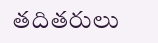తదితరులు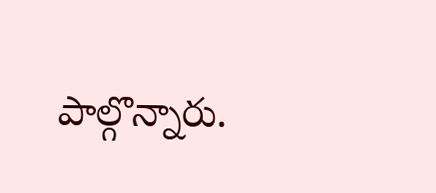పాల్గొన్నారు.